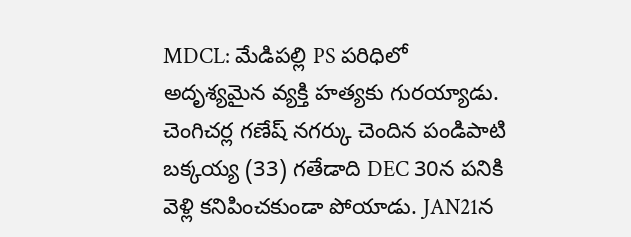MDCL: మేడిపల్లి PS పరిధిలో అదృశ్యమైన వ్యక్తి హత్యకు గురయ్యాడు. చెంగిచర్ల గణేష్ నగర్కు చెందిన పండిపాటి బక్కయ్య (33) గతేడాది DEC 30న పనికి వెళ్లి కనిపించకుండా పోయాడు. JAN21న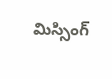మిస్సింగ్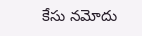కేసు నమోదు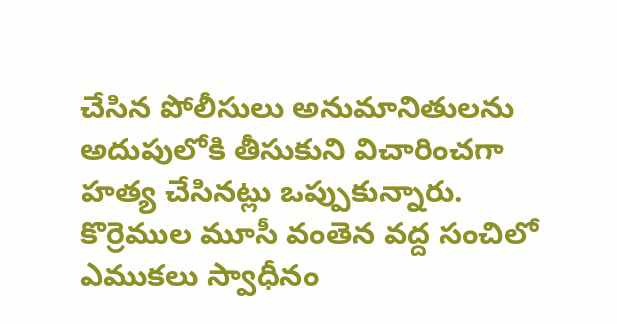చేసిన పోలీసులు అనుమానితులను అదుపులోకి తీసుకుని విచారించగా హత్య చేసినట్లు ఒప్పుకున్నారు. కొర్రెముల మూసీ వంతెన వద్ద సంచిలో ఎముకలు స్వాధీనం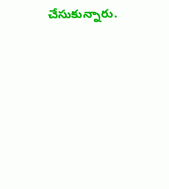చేసుకున్నారు.